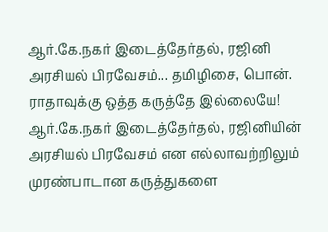ஆர்.கே.நகர் இடைத்தேர்தல், ரஜினி அரசியல் பிரவேசம்... தமிழிசை, பொன். ராதாவுக்கு ஒத்த கருத்தே இல்லையே!
ஆர்.கே.நகர் இடைத்தேர்தல், ரஜினியின் அரசியல் பிரவேசம் என எல்லாவற்றிலும் முரண்பாடான கருத்துகளை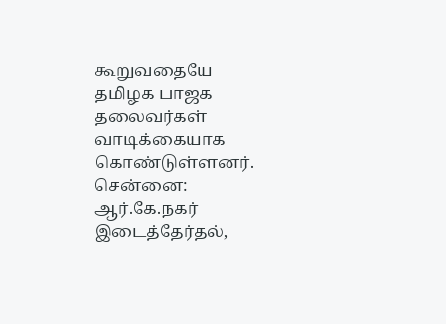கூறுவதையே தமிழக பாஜக தலைவர்கள் வாடிக்கையாக கொண்டுள்ளனர்.
சென்னை: ஆர்.கே.நகர் இடைத்தேர்தல்,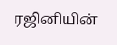ரஜினியின்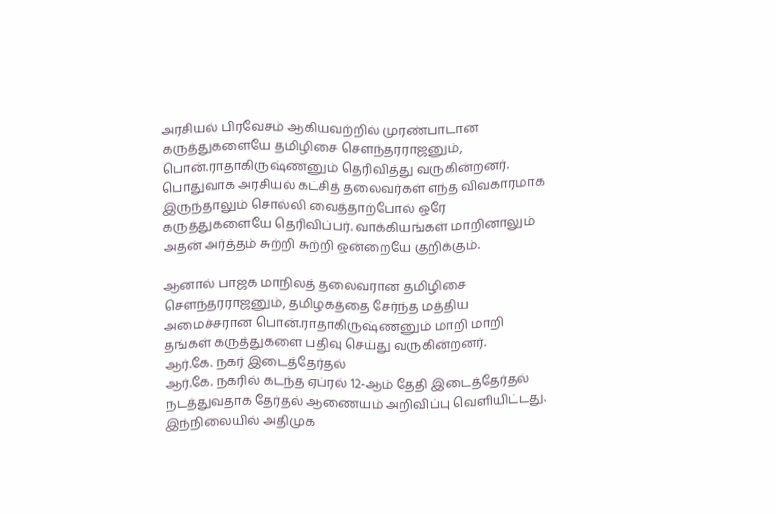அரசியல் பிரவேசம் ஆகியவற்றில் முரண்பாடான கருத்துகளையே தமிழிசை சௌந்தரராஜனும், பொன்.ராதாகிருஷ்ணனும் தெரிவித்து வருகின்றனர்.
பொதுவாக அரசியல் கட்சித் தலைவர்கள் எந்த விவகாரமாக இருந்தாலும் சொல்லி வைத்தாற்போல் ஒரே கருத்துகளையே தெரிவிப்பர். வாக்கியங்கள் மாறினாலும் அதன் அர்த்தம் சுற்றி சுற்றி ஒன்றையே குறிக்கும்.

ஆனால் பாஜக மாநிலத் தலைவரான தமிழிசை சௌந்தரராஜனும், தமிழகத்தை சேர்ந்த மத்திய அமைச்சரான பொன்.ராதாகிருஷ்ணனும் மாறி மாறி தங்கள் கருத்துகளை பதிவு செய்து வருகின்றனர்.
ஆர்.கே. நகர் இடைத்தேர்தல்
ஆர்.கே. நகரில் கடந்த ஏப்ரல் 12-ஆம் தேதி இடைத்தேர்தல் நடத்துவதாக தேர்தல் ஆணையம் அறிவிப்பு வெளியிட்டது. இந்நிலையில் அதிமுக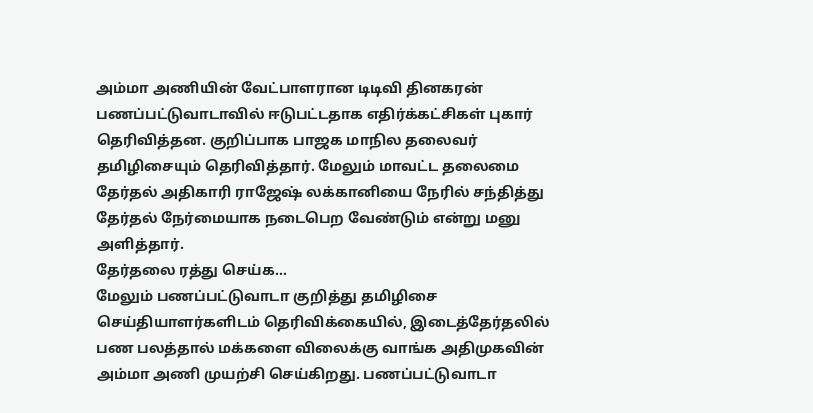அம்மா அணியின் வேட்பாளரான டிடிவி தினகரன் பணப்பட்டுவாடாவில் ஈடுபட்டதாக எதிர்க்கட்சிகள் புகார் தெரிவித்தன. குறிப்பாக பாஜக மாநில தலைவர் தமிழிசையும் தெரிவித்தார். மேலும் மாவட்ட தலைமை தேர்தல் அதிகாரி ராஜேஷ் லக்கானியை நேரில் சந்தித்து தேர்தல் நேர்மையாக நடைபெற வேண்டும் என்று மனு அளித்தார்.
தேர்தலை ரத்து செய்க...
மேலும் பணப்பட்டுவாடா குறித்து தமிழிசை செய்தியாளர்களிடம் தெரிவிக்கையில், இடைத்தேர்தலில் பண பலத்தால் மக்களை விலைக்கு வாங்க அதிமுகவின் அம்மா அணி முயற்சி செய்கிறது. பணப்பட்டுவாடா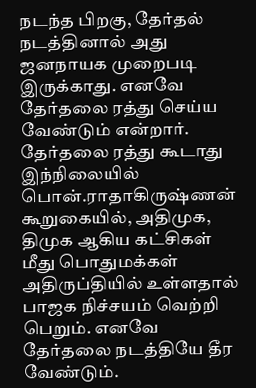நடந்த பிறகு, தேர்தல் நடத்தினால் அது ஜனநாயக முறைபடி இருக்காது. எனவே தேர்தலை ரத்து செய்ய வேண்டும் என்றார்.
தேர்தலை ரத்து கூடாது
இந்நிலையில் பொன்.ராதாகிருஷ்ணன் கூறுகையில், அதிமுக, திமுக ஆகிய கட்சிகள் மீது பொதுமக்கள் அதிருப்தியில் உள்ளதால் பாஜக நிச்சயம் வெற்றி பெறும். எனவே தேர்தலை நடத்தியே தீர வேண்டும்.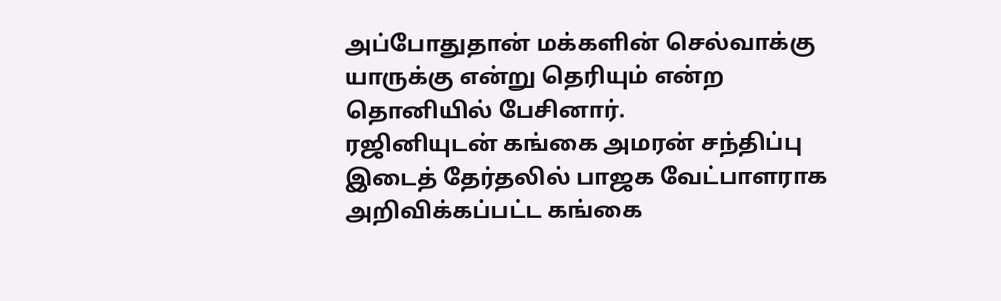அப்போதுதான் மக்களின் செல்வாக்கு யாருக்கு என்று தெரியும் என்ற தொனியில் பேசினார்.
ரஜினியுடன் கங்கை அமரன் சந்திப்பு
இடைத் தேர்தலில் பாஜக வேட்பாளராக அறிவிக்கப்பட்ட கங்கை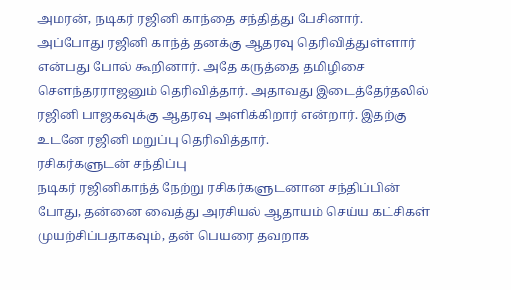அமரன், நடிகர் ரஜினி காந்தை சந்தித்து பேசினார். அப்போது ரஜினி காந்த் தனக்கு ஆதரவு தெரிவித்துள்ளார் என்பது போல் கூறினார். அதே கருத்தை தமிழிசை சௌந்தரராஜனும் தெரிவித்தார். அதாவது இடைத்தேர்தலில் ரஜினி பாஜகவுக்கு ஆதரவு அளிக்கிறார் என்றார். இதற்கு உடனே ரஜினி மறுப்பு தெரிவித்தார்.
ரசிகர்களுடன் சந்திப்பு
நடிகர் ரஜினிகாந்த் நேற்று ரசிகர்களுடனான சந்திப்பின் போது, தன்னை வைத்து அரசியல் ஆதாயம் செய்ய கட்சிகள் முயற்சிப்பதாகவும், தன் பெயரை தவறாக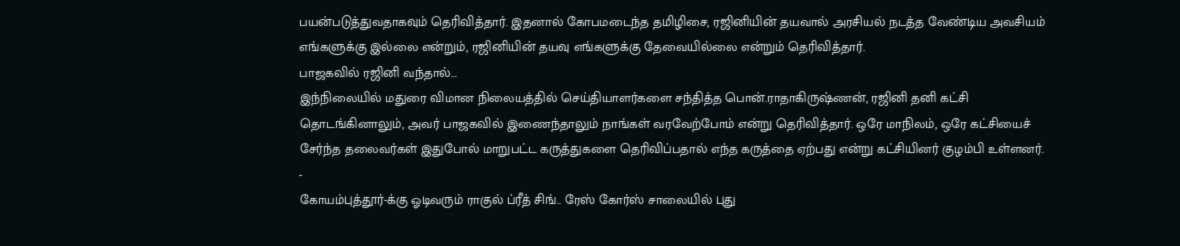பயன்படுத்துவதாகவும் தெரிவித்தார். இதனால் கோபமடைந்த தமிழிசை, ரஜினியின் தயவால் அரசியல் நடத்த வேண்டிய அவசியம் எங்களுக்கு இல்லை என்றும், ரஜினியின் தயவு எங்களுக்கு தேவையில்லை என்றும் தெரிவித்தார்.
பாஜகவில் ரஜினி வந்தால்...
இந்நிலையில் மதுரை விமான நிலையத்தில் செய்தியாளர்களை சந்தித்த பொன்.ராதாகிருஷ்ணன், ரஜினி தனி கட்சி தொடங்கினாலும், அவர் பாஜகவில் இணைந்தாலும் நாங்கள் வரவேற்போம் என்று தெரிவித்தார். ஒரே மாநிலம், ஒரே கட்சியைச் சேர்ந்த தலைவர்கள் இதுபோல் மாறுபட்ட கருத்துகளை தெரிவிப்பதால் எந்த கருத்தை ஏற்பது என்று கட்சியினர் குழம்பி உள்ளனர்.
-
கோயம்புத்தூர்-க்கு ஓடிவரும் ராகுல் ப்ரீத் சிங்.. ரேஸ் கோர்ஸ் சாலையில் புது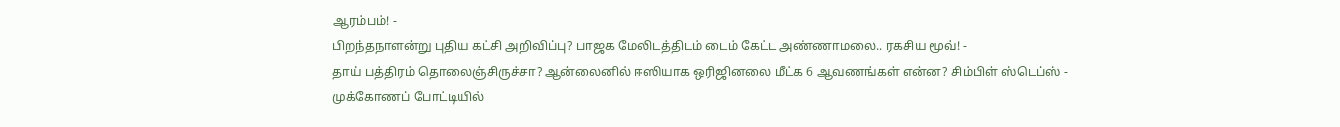ஆரம்பம்! -
பிறந்தநாளன்று புதிய கட்சி அறிவிப்பு? பாஜக மேலிடத்திடம் டைம் கேட்ட அண்ணாமலை.. ரகசிய மூவ்! -
தாய் பத்திரம் தொலைஞ்சிருச்சா? ஆன்லைனில் ஈஸியாக ஒரிஜினலை மீட்க 6 ஆவணங்கள் என்ன? சிம்பிள் ஸ்டெப்ஸ் -
முக்கோணப் போட்டியில்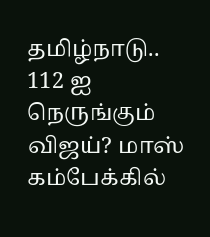தமிழ்நாடு.. 112 ஐ நெருங்கும் விஜய்? மாஸ் கம்பேக்கில்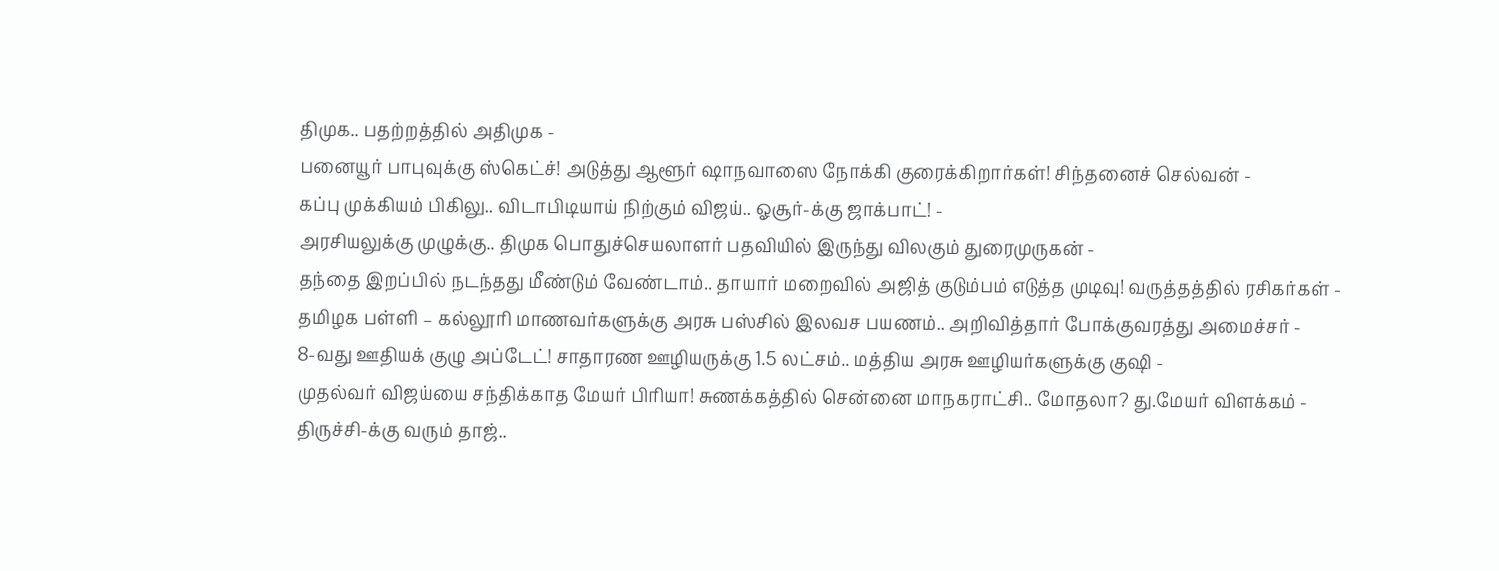திமுக.. பதற்றத்தில் அதிமுக -
பனையூர் பாபுவுக்கு ஸ்கெட்ச்! அடுத்து ஆளூர் ஷாநவாஸை நோக்கி குரைக்கிறார்கள்! சிந்தனைச் செல்வன் -
கப்பு முக்கியம் பிகிலு.. விடாபிடியாய் நிற்கும் விஜய்.. ஓசூர்-க்கு ஜாக்பாட்! -
அரசியலுக்கு முழுக்கு.. திமுக பொதுச்செயலாளர் பதவியில் இருந்து விலகும் துரைமுருகன் -
தந்தை இறப்பில் நடந்தது மீண்டும் வேண்டாம்.. தாயார் மறைவில் அஜித் குடும்பம் எடுத்த முடிவு! வருத்தத்தில் ரசிகர்கள் -
தமிழக பள்ளி – கல்லூரி மாணவர்களுக்கு அரசு பஸ்சில் இலவச பயணம்.. அறிவித்தார் போக்குவரத்து அமைச்சர் -
8-வது ஊதியக் குழு அப்டேட்! சாதாரண ஊழியருக்கு 1.5 லட்சம்.. மத்திய அரசு ஊழியர்களுக்கு குஷி -
முதல்வர் விஜய்யை சந்திக்காத மேயர் பிரியா! சுணக்கத்தில் சென்னை மாநகராட்சி.. மோதலா? து.மேயர் விளக்கம் -
திருச்சி-க்கு வரும் தாஜ்..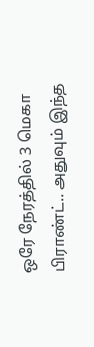ஒரே நேரத்தில் 3 மெகா பிராண்ட்.. அதுவும் இந்த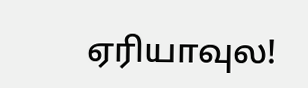ஏரியாவுல!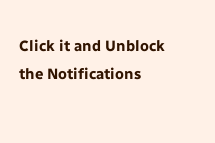Click it and Unblock the Notifications